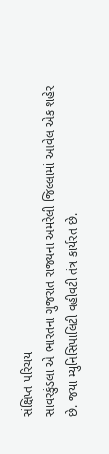સંક્ષિપ્ત પરિચય
સાવરકુંડલા એ ભારતના ગુજરાત રાજ્યના અમરેલી જિલ્લામાં આવેલ એક શહેર છે. જયા મ્યુનિસિપાલિટી વહીવટી તંત્ર કાર્યરત છે.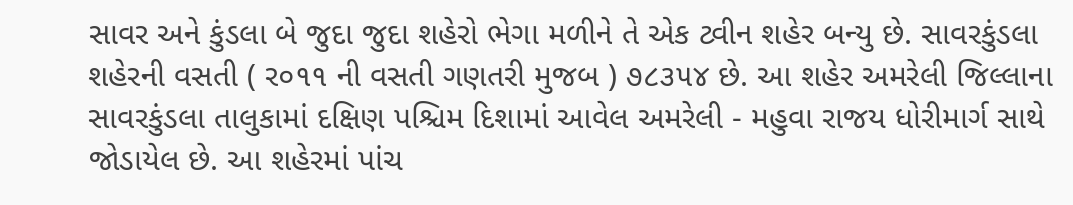સાવર અને કુંડલા બે જુદા જુદા શહેરો ભેગા મળીને તે એક ટ્વીન શહેર બન્યુ છે. સાવરકુંડલા શહેરની વસતી ( ર૦૧૧ ની વસતી ગણતરી મુજબ ) ૭૮૩૫૪ છે. આ શહેર અમરેલી જિલ્લાના સાવરકુંડલા તાલુકામાં દક્ષિણ પશ્ચિમ દિશામાં આવેલ અમરેલી - મહુવા રાજય ધોરીમાર્ગ સાથે જોડાયેલ છે. આ શહેરમાં પાંચ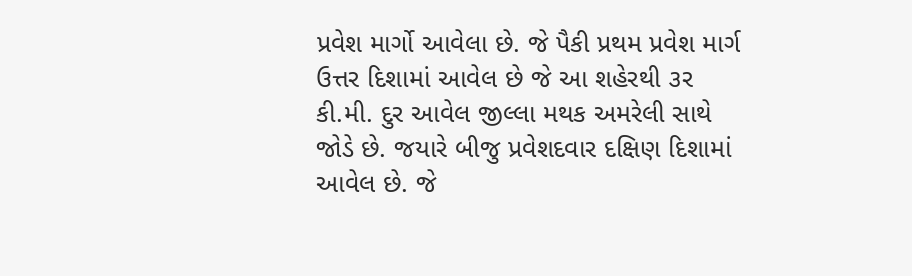પ્રવેશ માર્ગો આવેલા છે. જે પૈકી પ્રથમ પ્રવેશ માર્ગ ઉત્તર દિશામાં આવેલ છે જે આ શહેરથી ૩ર કી.મી. દુર આવેલ જીલ્લા મથક અમરેલી સાથે જોડે છે. જયારે બીજુ પ્રવેશદવાર દક્ષિણ દિશામાં આવેલ છે. જે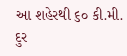આ શહેરથી ૬૦ કી.મી. દુર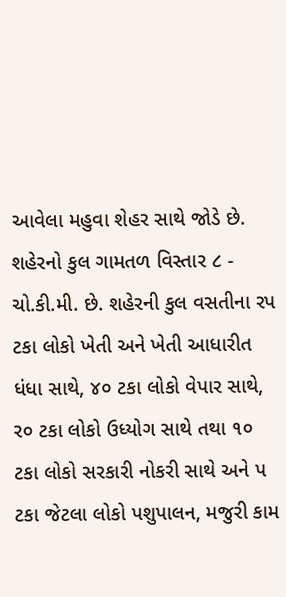આવેલા મહુવા શેહર સાથે જોડે છે. શહેરનો કુલ ગામતળ વિસ્તાર ૮ - ચો.કી.મી. છે. શહેરની કુલ વસતીના રપ ટકા લોકો ખેતી અને ખેતી આધારીત ધંધા સાથે, ૪૦ ટકા લોકો વેપાર સાથે, ર૦ ટકા લોકો ઉધ્યોગ સાથે તથા ૧૦ ટકા લોકો સરકારી નોકરી સાથે અને પ ટકા જેટલા લોકો પશુપાલન, મજુરી કામ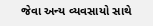જેવા અન્ય વ્યવસાયો સાથે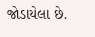જોડાયેલા છે.